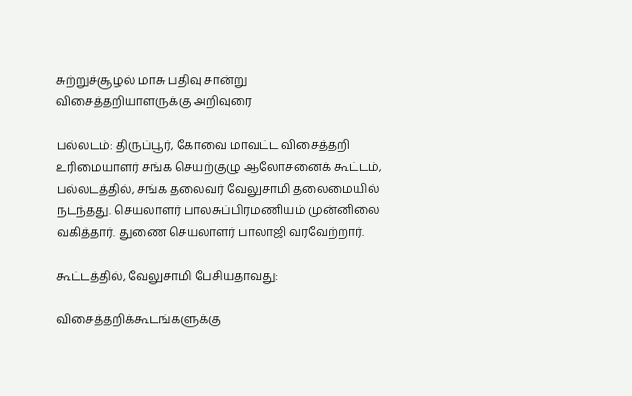சுற்றுச்சூழல் மாசு பதிவு சான்று விசைத்தறியாளருக்கு அறிவுரை

பல்லடம்: திருப்பூர், கோவை மாவட்ட விசைத்தறி உரிமையாளர் சங்க செயற்குழு ஆலோசனைக் கூட்டம், பல்லடத்தில், சங்க தலைவர் வேலுசாமி தலைமையில் நடந்தது. செயலாளர் பாலசுப்பிரமணியம் முன்னிலை வகித்தார். துணை செயலாளர் பாலாஜி வரவேற்றார்.

கூட்டத்தில், வேலுசாமி பேசியதாவது:

விசைத்தறிக்கூடங்களுக்கு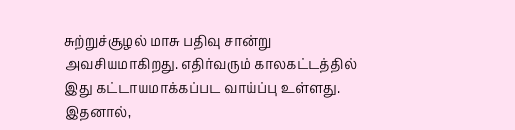சுற்றுச்சூழல் மாசு பதிவு சான்று அவசியமாகிறது. எதிர்வரும் காலகட்டத்தில் இது கட்டாயமாக்கப்பட வாய்ப்பு உள்ளது. இதனால்,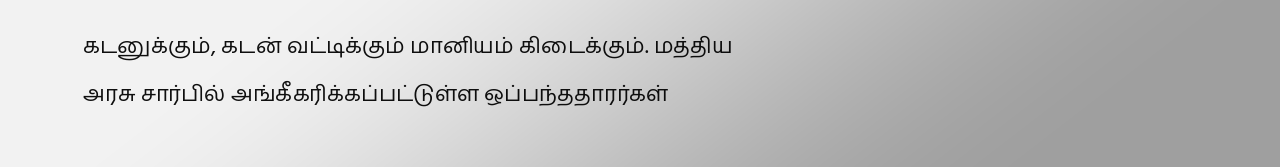கடனுக்கும், கடன் வட்டிக்கும் மானியம் கிடைக்கும். மத்திய அரசு சார்பில் அங்கீகரிக்கப்பட்டுள்ள ஒப்பந்ததாரர்கள்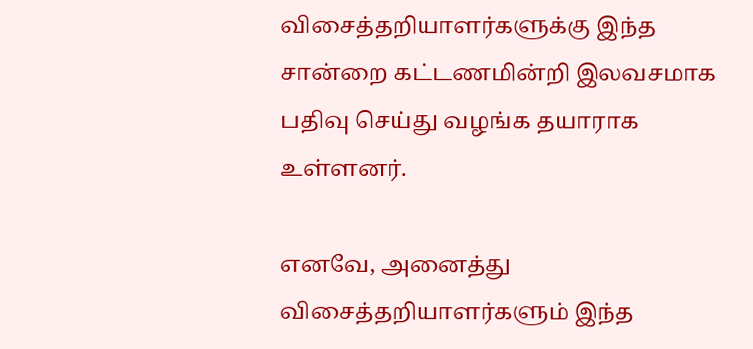விசைத்தறியாளர்களுக்கு இந்த சான்றை கட்டணமின்றி இலவசமாக பதிவு செய்து வழங்க தயாராக உள்ளனர்.

எனவே, அனைத்து விசைத்தறியாளர்களும் இந்த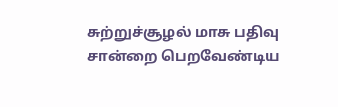சுற்றுச்சூழல் மாசு பதிவு சான்றை பெறவேண்டிய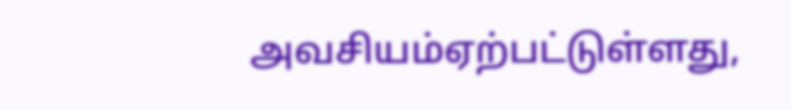அவசியம்ஏற்பட்டுள்ளது,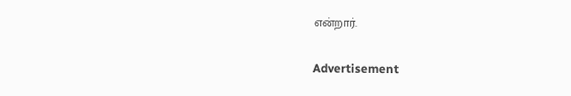என்றார்.

Advertisement